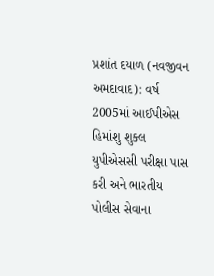પ્રશાંત દયાળ (નવજીવન અમદાવાદ): વર્ષ 2005માં આઈપીએસ હિમાંશુ શુક્લ યુપીએસસી પરીક્ષા પાસ કરી અને ભારતીય પોલીસ સેવાના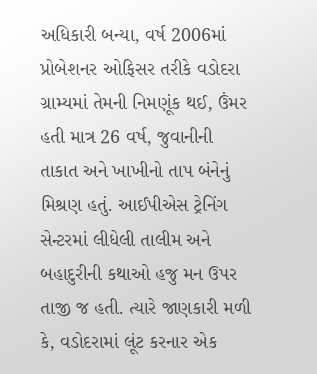અધિકારી બન્યા, વર્ષ 2006માં પ્રોબેશનર ઓફિસર તરીકે વડોદરા ગ્રામ્યમાં તેમની નિમણૂંક થઈ, ઉંમર હતી માત્ર 26 વર્ષ, જુવાનીની તાકાત અને ખાખીનો તાપ બંનેનું મિશ્રણ હતું. આઈપીએસ ટ્રેનિંગ સેન્ટરમાં લીધેલી તાલીમ અને બહાદુરીની કથાઓ હજુ મન ઉપર તાજી જ હતી. ત્યારે જાણકારી મળી કે, વડોદરામાં લૂંટ કરનાર એક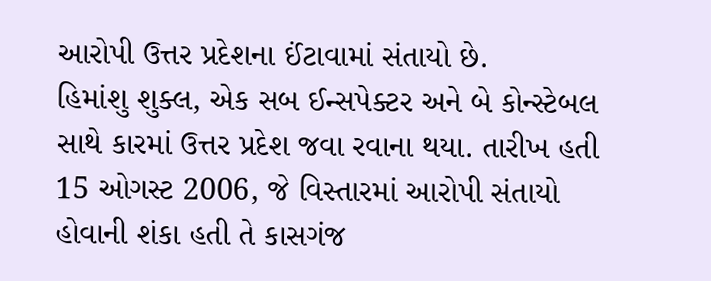આરોપી ઉત્તર પ્રદેશના ઈંટાવામાં સંતાયો છે.
હિમાંશુ શુક્લ, એક સબ ઈન્સપેક્ટર અને બે કોન્સ્ટેબલ સાથે કારમાં ઉત્તર પ્રદેશ જવા રવાના થયા. તારીખ હતી 15 ઓગસ્ટ 2006, જે વિસ્તારમાં આરોપી સંતાયો હોવાની શંકા હતી તે કાસગંજ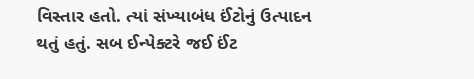વિસ્તાર હતો. ત્યાં સંખ્યાબંધ ઈંટોનું ઉત્પાદન થતું હતું. સબ ઈન્પેક્ટરે જઈ ઈંટ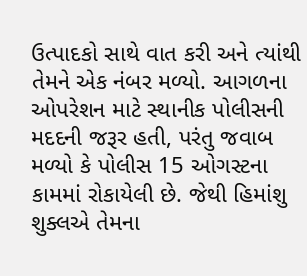ઉત્પાદકો સાથે વાત કરી અને ત્યાંથી તેમને એક નંબર મળ્યો. આગળના ઓપરેશન માટે સ્થાનીક પોલીસની મદદની જરૂર હતી, પરંતુ જવાબ મળ્યો કે પોલીસ 15 ઓગસ્ટના કામમાં રોકાયેલી છે. જેથી હિમાંશુ શુક્લએ તેમના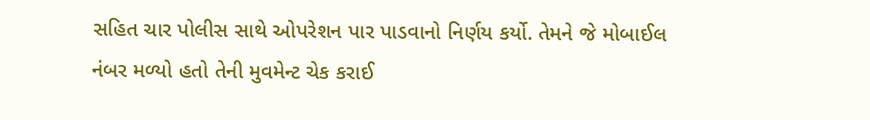સહિત ચાર પોલીસ સાથે ઓપરેશન પાર પાડવાનો નિર્ણય કર્યો. તેમને જે મોબાઈલ નંબર મળ્યો હતો તેની મુવમેન્ટ ચેક કરાઈ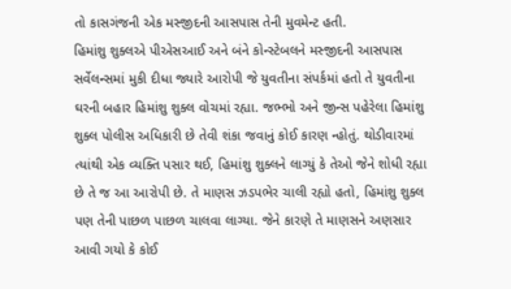તો કાસગંજની એક મસ્જીદની આસપાસ તેની મુવમેન્ટ હતી.
હિમાંશુ શુક્લએ પીએસઆઈ અને બંને કોન્સ્ટેબલને મસ્જીદની આસપાસ સર્વેલન્સમાં મુકી દીધા જ્યારે આરોપી જે યુવતીના સંપર્કમાં હતો તે યુવતીના ઘરની બહાર હિમાંશુ શુક્લ વોચમાં રહ્યા. જભ્ભો અને જીન્સ પહેરેલા હિમાંશુ શુક્લ પોલીસ અધિકારી છે તેવી શંકા જવાનું કોઈ કારણ ન્હોતું. થોડીવારમાં ત્યાંથી એક વ્યક્તિ પસાર થઈ, હિમાંશુ શુક્લને લાગ્યું કે તેઓ જેને શોધી રહ્યા છે તે જ આ આરોપી છે. તે માણસ ઝડપભેર ચાલી રહ્યો હતો, હિમાંશુ શુક્લ પણ તેની પાછળ પાછળ ચાલવા લાગ્યા. જેને કારણે તે માણસને અણસાર આવી ગયો કે કોઈ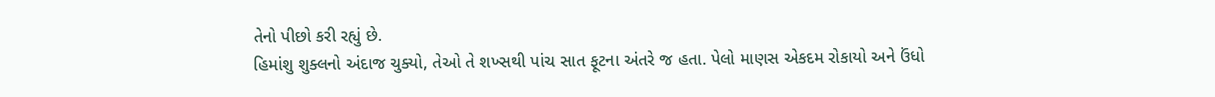તેનો પીછો કરી રહ્યું છે.
હિમાંશુ શુક્લનો અંદાજ ચુક્યો, તેઓ તે શખ્સથી પાંચ સાત ફૂટના અંતરે જ હતા. પેલો માણસ એકદમ રોકાયો અને ઉંધો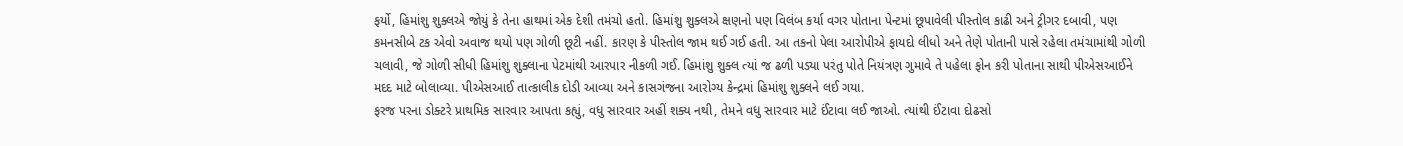ફર્યો, હિમાંશુ શુક્લએ જોયું કે તેના હાથમાં એક દેશી તમંચો હતો. હિમાંશુ શુક્લએ ક્ષણનો પણ વિલંબ કર્યા વગર પોતાના પેન્ટમાં છૂપાવેલી પીસ્તોલ કાઢી અને ટ્રીગર દબાવી, પણ કમનસીબે ટક એવો અવાજ થયો પણ ગોળી છૂટી નહીં. કારણ કે પીસ્તોલ જામ થઈ ગઈ હતી. આ તકનો પેલા આરોપીએ ફાયદો લીધો અને તેણે પોતાની પાસે રહેલા તમંચામાંથી ગોળી ચલાવી, જે ગોળી સીધી હિમાંશુ શુક્લાના પેટમાંથી આરપાર નીકળી ગઈ. હિમાંશુ શુક્લ ત્યાં જ ઢળી પડ્યા પરંતુ પોતે નિયંત્રણ ગુમાવે તે પહેલા ફોન કરી પોતાના સાથી પીએસઆઈને મદદ માટે બોલાવ્યા. પીએસઆઈ તાત્કાલીક દોડી આવ્યા અને કાસગંજના આરોગ્ય કેન્દ્રમાં હિમાંશુ શુક્લને લઈ ગયા.
ફરજ પરના ડોક્ટરે પ્રાથમિક સારવાર આપતા કહ્યું, વધુ સારવાર અહીં શક્ય નથી, તેમને વધુ સારવાર માટે ઈંટાવા લઈ જાઓ. ત્યાંથી ઈંટાવા દોઢસો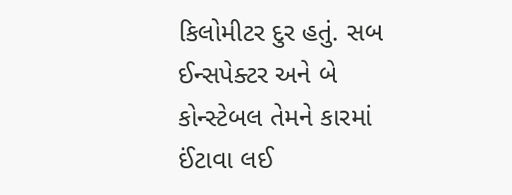કિલોમીટર દુર હતું. સબ ઈન્સપેક્ટર અને બે કોન્સ્ટેબલ તેમને કારમાં ઈંટાવા લઈ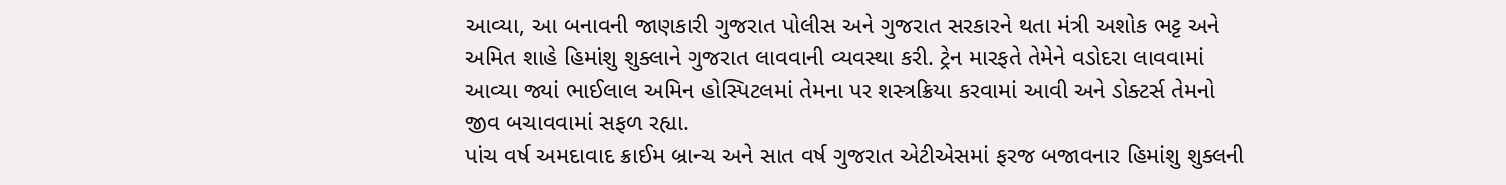આવ્યા, આ બનાવની જાણકારી ગુજરાત પોલીસ અને ગુજરાત સરકારને થતા મંત્રી અશોક ભટ્ટ અને અમિત શાહે હિમાંશુ શુક્લાને ગુજરાત લાવવાની વ્યવસ્થા કરી. ટ્રેન મારફતે તેમેને વડોદરા લાવવામાં આવ્યા જ્યાં ભાઈલાલ અમિન હોસ્પિટલમાં તેમના પર શસ્ત્રક્રિયા કરવામાં આવી અને ડોક્ટર્સ તેમનો જીવ બચાવવામાં સફળ રહ્યા.
પાંચ વર્ષ અમદાવાદ ક્રાઈમ બ્રાન્ચ અને સાત વર્ષ ગુજરાત એટીએસમાં ફરજ બજાવનાર હિમાંશુ શુક્લની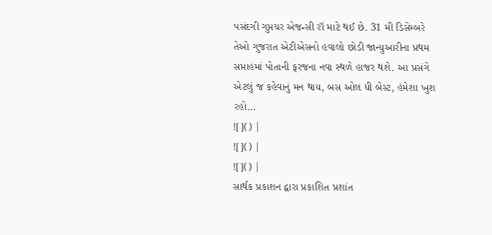પસંદગી ગુપ્તચર એજન્સી રૉ માટે થઈ છે. 31 મી ડિસેમ્બરે તેઓ ગુજરાત એટીએસનો હવાલો છોડી જાન્યુઆરીના પ્રથમ સપ્તાહમાં પોતાની ફરજના નવા સ્થળે હાજર થશે. આ પ્રસંગે એટલું જ કહેવાનું મન થાય, બસ ઓલ ધી બેસ્ટ, હંમેશા ખુશ રહો…
![]() |
![]() |
![]() |
સાર્થક પ્રકાશન દ્વારા પ્રકાશિત પ્રશાંત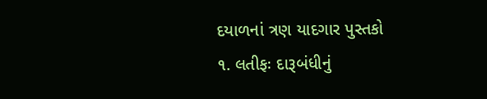દયાળનાં ત્રણ યાદગાર પુસ્તકો
૧. લતીફઃ દારૂબંધીનું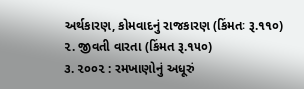અર્થકારણ, કોમવાદનું રાજકારણ (કિંમતઃ રૂ.૧૧૦)
૨. જીવતી વારતા (કિંમત રૂ.૧૫૦)
૩. ૨૦૦૨ : રમખાણોનું અધૂરું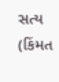સત્ય (કિંમત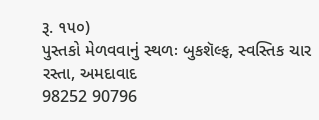રૂ. ૧૫૦)
પુસ્તકો મેળવવાનું સ્થળઃ બુકશૅલ્ફ, સ્વસ્તિક ચાર રસ્તા, અમદાવાદ
98252 90796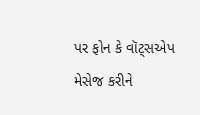પર ફોન કે વૉટ્સએપ મેસેજ કરીને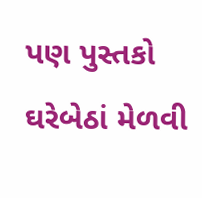પણ પુસ્તકો ઘરેબેઠાં મેળવી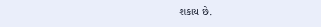શકાય છે.